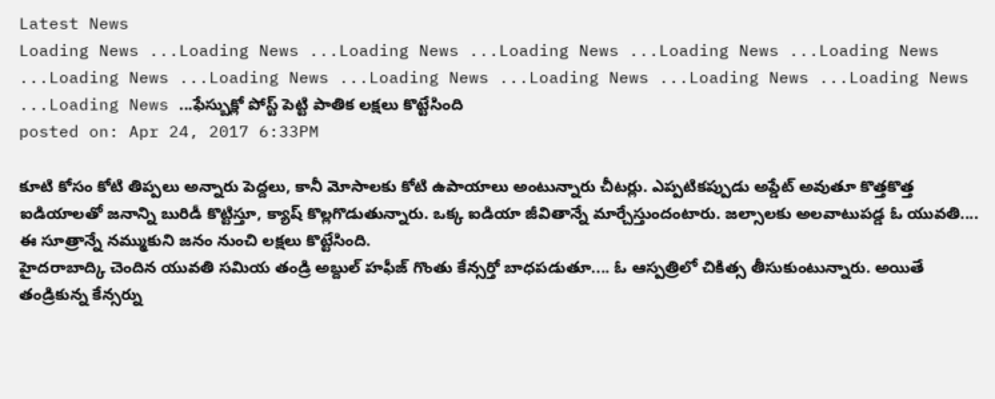Latest News
Loading News ...Loading News ...Loading News ...Loading News ...Loading News ...Loading News ...Loading News ...Loading News ...Loading News ...Loading News ...Loading News ...Loading News ...Loading News ...ఫేస్బుక్లో పోస్ట్ పెట్టి పాతిక లక్షలు కొట్టేసింది
posted on: Apr 24, 2017 6:33PM

కూటి కోసం కోటి తిప్పలు అన్నారు పెద్దలు, కానీ మోసాలకు కోటి ఉపాయాలు అంటున్నారు చీటర్లు. ఎప్పటికప్పుడు అప్డేట్ అవుతూ కొత్తకొత్త ఐడియాలతో జనాన్ని బురిడీ కొట్టిస్తూ, క్యాష్ కొల్లగొడుతున్నారు. ఒక్క ఐడియా జీవితాన్నే మార్చేస్తుందంటారు. జల్సాలకు అలవాటుపడ్డ ఓ యువతి.... ఈ సూత్రాన్నే నమ్ముకుని జనం నుంచి లక్షలు కొట్టేసింది.
హైదరాబాద్కి చెందిన యువతి సమియ తండ్రి అబ్దుల్ హఫీజ్ గొంతు కేన్సర్తో బాధపడుతూ.... ఓ ఆస్పత్రిలో చికిత్స తీసుకుంటున్నారు. అయితే తండ్రికున్న కేన్సర్ను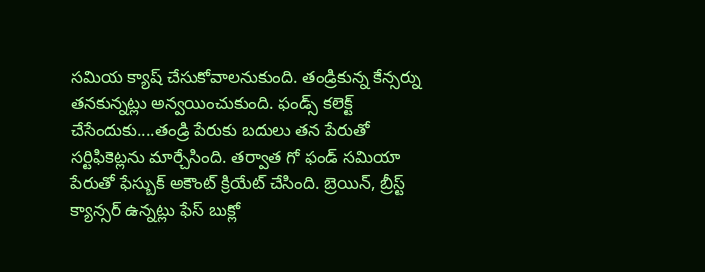సమియ క్యాష్ చేసుకోవాలనుకుంది. తండ్రికున్న కేన్సర్ను తనకున్నట్లు అన్వయించుకుంది. ఫండ్స్ కలెక్ట్ చేసేందుకు....తండ్రి పేరుకు బదులు తన పేరుతో సర్టిఫికెట్లను మార్చేసింది. తర్వాత గో ఫండ్ సమియా పేరుతో ఫేస్బుక్ అకౌంట్ క్రియేట్ చేసింది. బ్రెయిన్, బ్రీస్ట్ క్యాన్సర్ ఉన్నట్లు ఫేస్ బుక్లో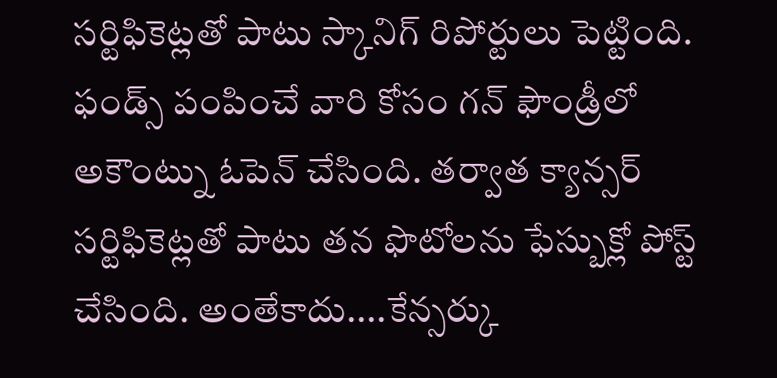సర్టిఫికెట్లతో పాటు స్కానిగ్ రిపోర్టులు పెట్టింది. ఫండ్స్ పంపించే వారి కోసం గన్ ఫౌండ్రీలో అకౌంట్ను ఓపెన్ చేసింది. తర్వాత క్యాన్సర్ సర్టిఫికెట్లతో పాటు తన ఫొటోలను ఫేస్బుక్లో పోస్ట్ చేసింది. అంతేకాదు....కేన్సర్కు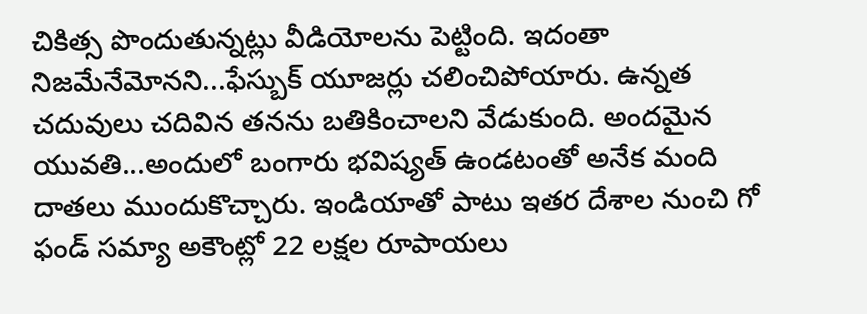చికిత్స పొందుతున్నట్లు వీడియోలను పెట్టింది. ఇదంతా నిజమేనేమోనని...ఫేస్బుక్ యూజర్లు చలించిపోయారు. ఉన్నత చదువులు చదివిన తనను బతికించాలని వేడుకుంది. అందమైన యువతి...అందులో బంగారు భవిష్యత్ ఉండటంతో అనేక మంది దాతలు ముందుకొచ్చారు. ఇండియాతో పాటు ఇతర దేశాల నుంచి గో ఫండ్ సమ్యా అకౌంట్లో 22 లక్షల రూపాయలు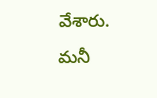వేశారు.
మనీ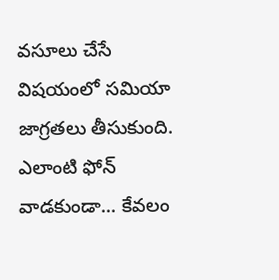వసూలు చేసే విషయంలో సమియా జాగ్రతలు తీసుకుంది. ఎలాంటి ఫోన్ వాడకుండా... కేవలం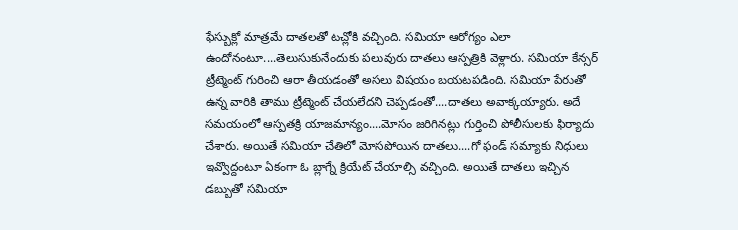ఫేస్బుక్లో మాత్రమే దాతలతో టచ్లోకి వచ్చింది. సమియా ఆరోగ్యం ఎలా ఉందోనంటూ....తెలుసుకునేందుకు పలువురు దాతలు ఆస్పత్రికి వెళ్లారు. సమియా కేన్సర్ ట్రీట్మెంట్ గురించి ఆరా తీయడంతో అసలు విషయం బయటపడింది. సమియా పేరుతో ఉన్న వారికి తాము ట్రీట్మెంట్ చేయలేదని చెప్పడంతో....దాతలు అవాక్కయ్యారు. అదే సమయంలో ఆస్పతక్రి యాజమాన్యం....మోసం జరిగినట్లు గుర్తించి పోలీసులకు ఫిర్యాదు చేశారు. అయితే సమియా చేతిలో మోసపోయిన దాతలు....గో ఫండ్ సమ్యాకు నిధులు ఇవ్వొద్దంటూ ఏకంగా ఓ బ్లాగ్నే క్రియేట్ చేయాల్సి వచ్చింది. అయితే దాతలు ఇచ్చిన డబ్బుతో సమియా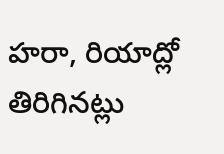హరా, రియాద్లో తిరిగినట్లు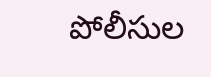పోలీసుల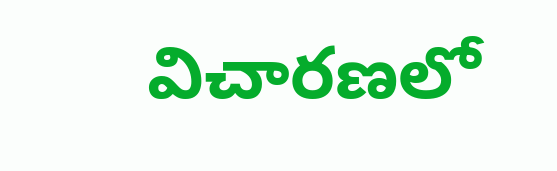విచారణలో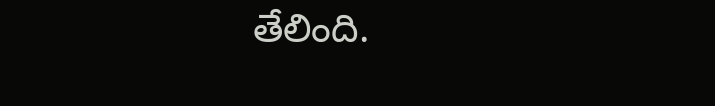తేలింది.